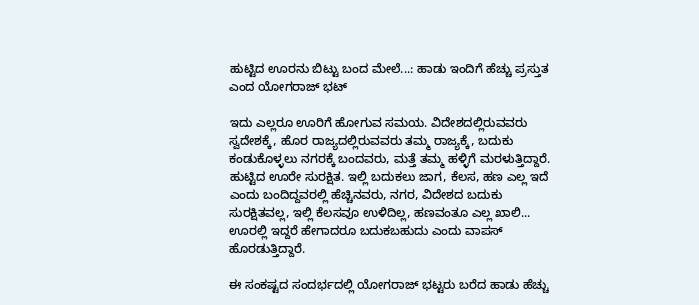ಹುಟ್ಟಿದ ಊರನು ಬಿಟ್ಟು ಬಂದ ಮೇಲೆ...: ಹಾಡು ಇಂದಿಗೆ ಹೆಚ್ಚು ಪ್ರಸ್ತುತ ಎಂದ ಯೋಗರಾಜ್ ಭಟ್

ಇದು ಎಲ್ಲರೂ ಊರಿಗೆ ಹೋಗುವ ಸಮಯ. ವಿದೇಶದಲ್ಲಿರುವವರು ಸ್ವದೇಶಕ್ಕೆ, ಹೊರ ರಾಜ್ಯದಲ್ಲಿರುವವರು ತಮ್ಮ ರಾಜ್ಯಕ್ಕೆ, ಬದುಕು ಕಂಡುಕೊಳ್ಳಲು ನಗರಕ್ಕೆ ಬಂದವರು, ಮತ್ತೆ ತಮ್ಮ ಹಳ್ಳಿಗೆ ಮರಳುತ್ತಿದ್ದಾರೆ. ಹುಟ್ಟಿದ ಊರೇ ಸುರಕ್ಷಿತ. ಇಲ್ಲಿ ಬದುಕಲು ಜಾಗ, ಕೆಲಸ, ಹಣ ಎಲ್ಲ ಇದೆ ಎಂದು ಬಂದಿದ್ದವರಲ್ಲಿ ಹೆಚ್ಚಿನವರು, ನಗರ, ವಿದೇಶದ ಬದುಕು ಸುರಕ್ಷಿತವಲ್ಲ, ಇಲ್ಲಿ ಕೆಲಸವೂ ಉಳಿದಿಲ್ಲ, ಹಣವಂತೂ ಎಲ್ಲ ಖಾಲಿ... ಊರಲ್ಲಿ ಇದ್ದರೆ ಹೇಗಾದರೂ ಬದುಕಬಹುದು ಎಂದು ವಾಪಸ್ ಹೊರಡುತ್ತಿದ್ದಾರೆ.

ಈ ಸಂಕಷ್ಟದ ಸಂದರ್ಭದಲ್ಲಿ ಯೋಗರಾಜ್ ಭಟ್ಟರು ಬರೆದ ಹಾಡು ಹೆಚ್ಚು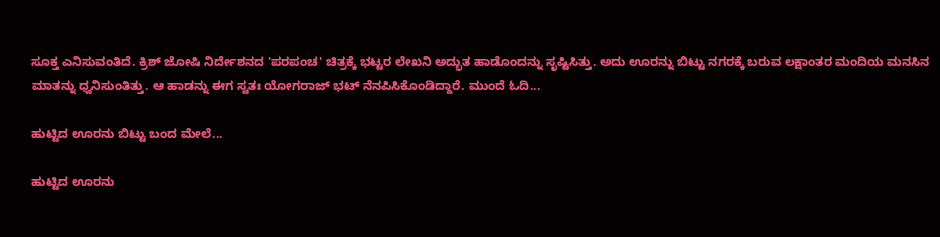ಸೂಕ್ತ ಎನಿಸುವಂತಿದೆ. ಕ್ರಿಶ್ ಜೋಷಿ ನಿರ್ದೇಶನದ 'ಪರಪಂಚ' ಚಿತ್ರಕ್ಕೆ ಭಟ್ಟರ ಲೇಖನಿ ಅದ್ಭುತ ಹಾಡೊಂದನ್ನು ಸೃಷ್ಟಿಸಿತ್ತು. ಅದು ಊರನ್ನು ಬಿಟ್ಟು ನಗರಕ್ಕೆ ಬರುವ ಲಕ್ಷಾಂತರ ಮಂದಿಯ ಮನಸಿನ ಮಾತನ್ನು ಧ್ವನಿಸುಂತಿತ್ತು. ಆ ಹಾಡನ್ನು ಈಗ ಸ್ವತಃ ಯೋಗರಾಜ್ ಭಟ್ ನೆನಪಿಸಿಕೊಂಡಿದ್ದಾರೆ. ಮುಂದೆ ಓದಿ...

ಹುಟ್ಟಿದ ಊರನು ಬಿಟ್ಟು ಬಂದ ಮೇಲೆ...

ಹುಟ್ಟಿದ ಊರನು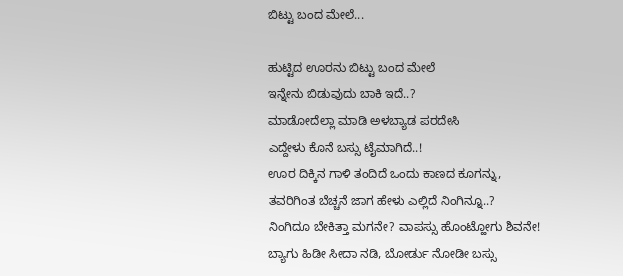ಬಿಟ್ಟು ಬಂದ ಮೇಲೆ...

ಹುಟ್ಟಿದ ಊರನು ಬಿಟ್ಟು ಬಂದ ಮೇಲೆ
ಇನ್ನೇನು ಬಿಡುವುದು ಬಾಕಿ ಇದೆ..?
ಮಾಡೋದೆಲ್ಲಾ ಮಾಡಿ ಅಳಬ್ಯಾಡ ಪರದೇಸಿ
ಎದ್ದೇಳು ಕೊನೆ ಬಸ್ಸು ಟೈಮಾಗಿದೆ..!
ಊರ ದಿಕ್ಕಿನ ಗಾಳಿ ತಂದಿದೆ ಒಂದು ಕಾಣದ ಕೂಗನ್ನು,
ತವರಿಗಿಂತ ಬೆಚ್ಚನೆ ಜಾಗ ಹೇಳು ಎಲ್ಲಿದೆ ನಿಂಗಿನ್ನೂ..?
ನಿಂಗಿದೂ ಬೇಕಿತ್ತಾ ಮಗನೇ? ವಾಪಸ್ಸು ಹೊಂಟ್ಹೋಗು ಶಿವನೇ!
ಬ್ಯಾಗು ಹಿಡೀ ಸೀದಾ ನಡಿ, ಬೋರ್ಡು ನೋಡೀ ಬಸ್ಸು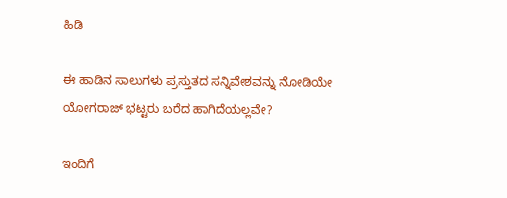ಹಿಡಿ

ಈ ಹಾಡಿನ ಸಾಲುಗಳು ಪ್ರಸ್ತುತದ ಸನ್ನಿವೇಶವನ್ನು ನೋಡಿಯೇ ಯೋಗರಾಜ್ ಭಟ್ಟರು ಬರೆದ ಹಾಗಿದೆಯಲ್ಲವೇ?

ಇಂದಿಗೆ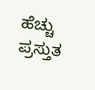ಹೆಚ್ಚು ಪ್ರಸ್ತುತ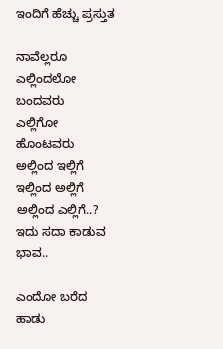ಇಂದಿಗೆ ಹೆಚ್ಚು ಪ್ರಸ್ತುತ

ನಾವೆಲ್ಲರೂ ಎಲ್ಲಿಂದಲೋ ಬಂದವರು
ಎಲ್ಲಿಗೋ ಹೊಂಟವರು
ಅಲ್ಲಿಂದ ಇಲ್ಲಿಗೆ
ಇಲ್ಲಿಂದ ಅಲ್ಲಿಗೆ
ಅಲ್ಲಿಂದ ಎಲ್ಲಿಗೆ..?
ಇದು ಸದಾ ಕಾಡುವ ಭಾವ..

ಎಂದೋ ಬರೆದ ಹಾಡು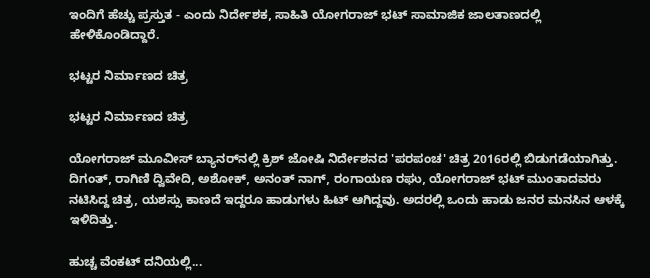ಇಂದಿಗೆ ಹೆಚ್ಚು ಪ್ರಸ್ತುತ - ಎಂದು ನಿರ್ದೇಶಕ, ಸಾಹಿತಿ ಯೋಗರಾಜ್ ಭಟ್ ಸಾಮಾಜಿಕ ಜಾಲತಾಣದಲ್ಲಿ ಹೇಳಿಕೊಂಡಿದ್ದಾರೆ.

ಭಟ್ಟರ ನಿರ್ಮಾಣದ ಚಿತ್ರ

ಭಟ್ಟರ ನಿರ್ಮಾಣದ ಚಿತ್ರ

ಯೋಗರಾಜ್ ಮೂವೀಸ್ ಬ್ಯಾನರ್‌ನಲ್ಲಿ ಕ್ರಿಶ್ ಜೋಷಿ ನಿರ್ದೇಶನದ 'ಪರಪಂಚ' ಚಿತ್ರ 2016ರಲ್ಲಿ ಬಿಡುಗಡೆಯಾಗಿತ್ತು. ದಿಗಂತ್, ರಾಗಿಣಿ ದ್ವಿವೇದಿ, ಅಶೋಕ್, ಅನಂತ್ ನಾಗ್, ರಂಗಾಯಣ ರಘು, ಯೋಗರಾಜ್ ಭಟ್ ಮುಂತಾದವರು ನಟಿಸಿದ್ದ ಚಿತ್ರ, ಯಶಸ್ಸು ಕಾಣದೆ ಇದ್ದರೂ ಹಾಡುಗಳು ಹಿಟ್ ಆಗಿದ್ದವು. ಅದರಲ್ಲಿ ಒಂದು ಹಾಡು ಜನರ ಮನಸಿನ ಆಳಕ್ಕೆ ಇಳಿದಿತ್ತು.

ಹುಚ್ಚ ವೆಂಕಟ್ ದನಿಯಲ್ಲಿ...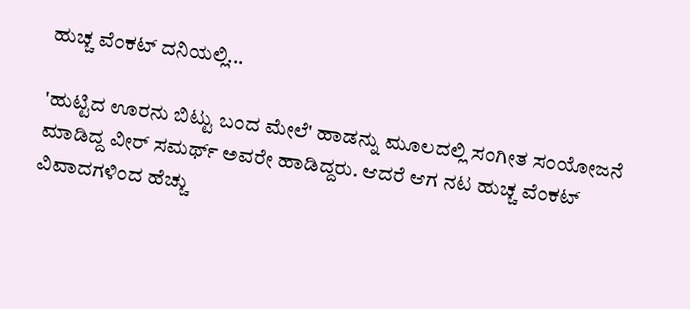ಹುಚ್ಚ ವೆಂಕಟ್ ದನಿಯಲ್ಲಿ...

'ಹುಟ್ಟಿದ ಊರನು ಬಿಟ್ಟು ಬಂದ ಮೇಲೆ' ಹಾಡನ್ನು ಮೂಲದಲ್ಲಿ ಸಂಗೀತ ಸಂಯೋಜನೆ ಮಾಡಿದ್ದ ವೀರ್ ಸಮರ್ಥ್ ಅವರೇ ಹಾಡಿದ್ದರು. ಆದರೆ ಆಗ ನಟ ಹುಚ್ಚ ವೆಂಕಟ್ ವಿವಾದಗಳಿಂದ ಹೆಚ್ಚು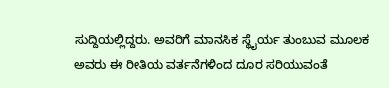ಸುದ್ದಿಯಲ್ಲಿದ್ದರು. ಅವರಿಗೆ ಮಾನಸಿಕ ಸ್ಥೈರ್ಯ ತುಂಬುವ ಮೂಲಕ ಅವರು ಈ ರೀತಿಯ ವರ್ತನೆಗಳಿಂದ ದೂರ ಸರಿಯುವಂತೆ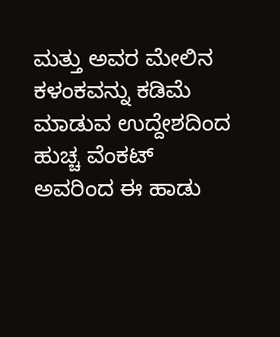ಮತ್ತು ಅವರ ಮೇಲಿನ ಕಳಂಕವನ್ನು ಕಡಿಮೆ ಮಾಡುವ ಉದ್ದೇಶದಿಂದ ಹುಚ್ಚ ವೆಂಕಟ್ ಅವರಿಂದ ಈ ಹಾಡು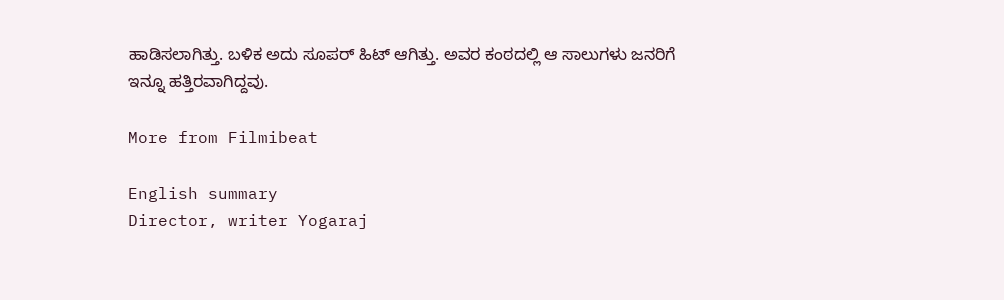ಹಾಡಿಸಲಾಗಿತ್ತು. ಬಳಿಕ ಅದು ಸೂಪರ್ ಹಿಟ್ ಆಗಿತ್ತು. ಅವರ ಕಂಠದಲ್ಲಿ ಆ ಸಾಲುಗಳು ಜನರಿಗೆ ಇನ್ನೂ ಹತ್ತಿರವಾಗಿದ್ದವು.

More from Filmibeat

English summary
Director, writer Yogaraj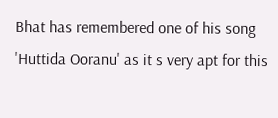Bhat has remembered one of his song 'Huttida Ooranu' as it s very apt for this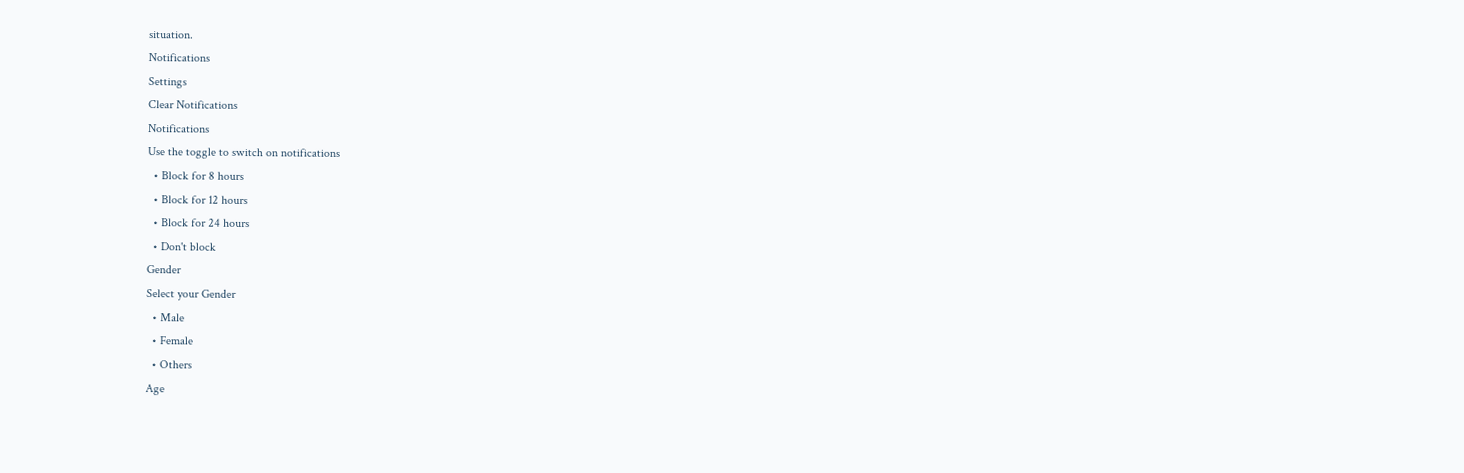situation.
Notifications
Settings
Clear Notifications
Notifications
Use the toggle to switch on notifications
  • Block for 8 hours
  • Block for 12 hours
  • Block for 24 hours
  • Don't block
Gender
Select your Gender
  • Male
  • Female
  • Others
Age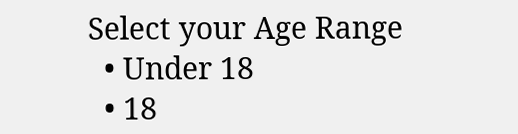Select your Age Range
  • Under 18
  • 18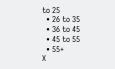to 25
  • 26 to 35
  • 36 to 45
  • 45 to 55
  • 55+
X